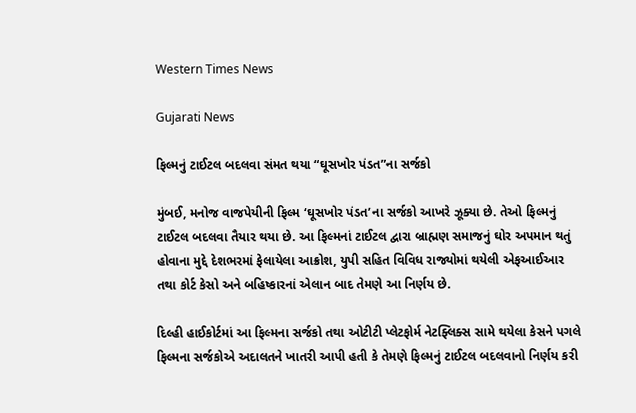Western Times News

Gujarati News

ફિલ્મનું ટાઈટલ બદલવા સંમત થયા “ઘૂસખોર પંડત”ના સર્જકો

મુંબઈ, મનોજ વાજપેયીની ફિલ્મ ‘ઘૂસખોર પંડત’ના સર્જકો આખરે ઝૂક્યા છે. તેઓ ફિલ્મનું ટાઈટલ બદલવા તૈયાર થયા છે. આ ફિલ્મનાં ટાઈટલ દ્વારા બ્રાહ્મણ સમાજનું ઘોર અપમાન થતું હોવાના મુદ્દે દેશભરમાં ફેલાયેલા આક્રોશ, યુપી સહિત વિવિધ રાજ્યોમાં થયેલી એફઆઈઆર તથા કોર્ટ કેસો અને બહિષ્કારનાં એલાન બાદ તેમણે આ નિર્ણય છે.

દિલ્હી હાઈકોર્ટમાં આ ફિલ્મના સર્જકો તથા ઓટીટી પ્લેટફોર્મ નેટફ્લિક્સ સામે થયેલા કેસને પગલે ફિલ્મના સર્જકોએ અદાલતને ખાતરી આપી હતી કે તેમણે ફિલ્મનું ટાઈટલ બદલવાનો નિર્ણય કરી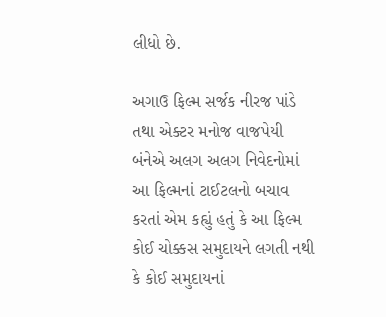લીધો છે.

અગાઉ ફિલ્મ સર્જક નીરજ પાંડે તથા એક્ટર મનોજ વાજપેયી બંનેએ અલગ અલગ નિવેદનોમાં આ ફિલ્મનાં ટાઈટલનો બચાવ કરતાં એમ કહ્યું હતું કે આ ફિલ્મ કોઈ ચોક્કસ સમુદાયને લગતી નથી કે કોઈ સમુદાયનાં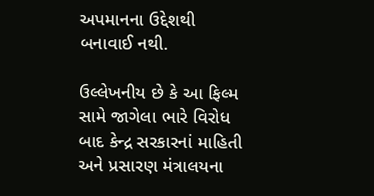અપમાનના ઉદ્દેશથી બનાવાઈ નથી.

ઉલ્લેખનીય છે કે આ ફિલ્મ સામે જાગેલા ભારે વિરોધ બાદ કેન્દ્ર સરકારનાં માહિતી અને પ્રસારણ મંત્રાલયના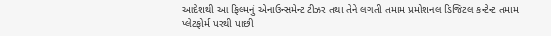આદેશથી આ ફિલ્મનું એનાઉન્સમેન્ટ ટીઝર તથા તેને લગતી તમામ પ્રમોશનલ ડિજિટલ કન્ટેન્ટ તમામ પ્લેટફોર્મ પરથી પાછી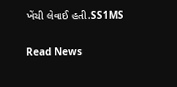ખેંચી લેવાઈ હતી.SS1MS


Read News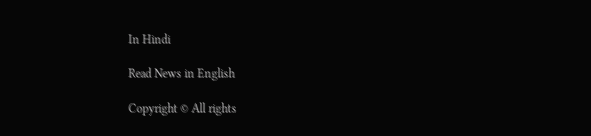In Hindi

Read News in English

Copyright © All rights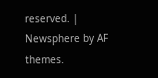reserved. | Newsphere by AF themes.